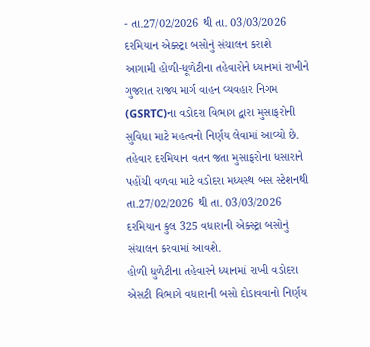- તા.27/02/2026 થી તા. 03/03/2026 દરમિયાન એક્સ્ટ્રા બસોનું સંચાલન કરાશે
આગામી હોળી-ધૂળેટીના તહેવારોને ધ્યાનમાં રાખીને ગુજરાત રાજ્ય માર્ગ વાહન વ્યવહાર નિગમ (GSRTC)ના વડોદરા વિભાગ દ્વારા મુસાફરોની સુવિધા માટે મહત્વનો નિર્ણય લેવામાં આવ્યો છે. તહેવાર દરમિયાન વતન જતા મુસાફરોના ધસારાને પહોંચી વળવા માટે વડોદરા મધ્યસ્થ બસ સ્ટેશનથી તા.27/02/2026 થી તા. 03/03/2026 દરમિયાન કુલ 325 વધારાની એક્સ્ટ્રા બસોનું સંચાલન કરવામાં આવશે.
હોળી ધુળેટીના તહેવારને ધ્યાનમાં રાખી વડોદરા એસટી વિભાગે વધારાની બસો દોડાવવાનો નિર્ણય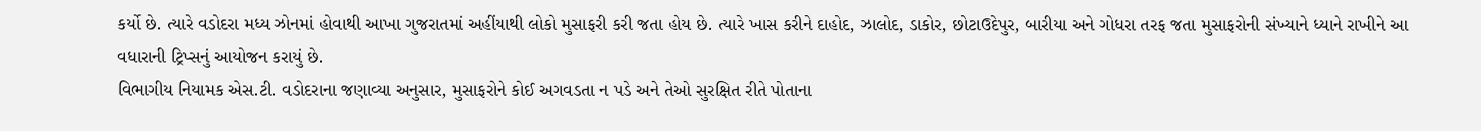કર્યો છે. ત્યારે વડોદરા મધ્ય ઝોનમાં હોવાથી આખા ગુજરાતમાં અહીંયાથી લોકો મુસાફરી કરી જતા હોય છે. ત્યારે ખાસ કરીને દાહોદ, ઝાલોદ, ડાકોર, છોટાઉદેપુર, બારીયા અને ગોધરા તરફ જતા મુસાફરોની સંખ્યાને ધ્યાને રાખીને આ વધારાની ટ્રિપ્સનું આયોજન કરાયું છે.
વિભાગીય નિયામક એસ.ટી. વડોદરાના જણાવ્યા અનુસાર, મુસાફરોને કોઈ અગવડતા ન પડે અને તેઓ સુરક્ષિત રીતે પોતાના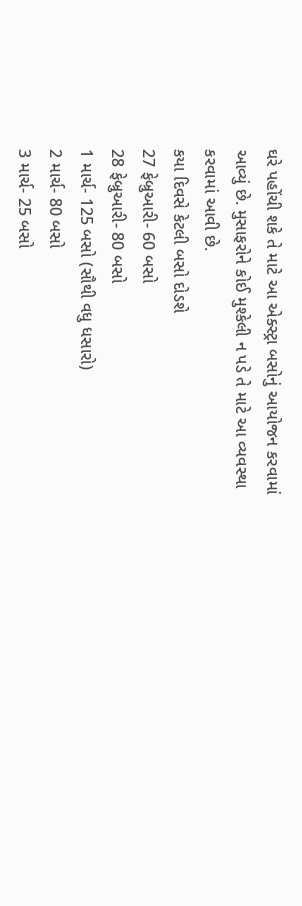ઘરે પહોંચી શકે તે માટે આ એક્સ્ટ્રા બસોનું આયોજન કરવામાં આવ્યું છે. મુસાફરોને કોઈ મુશ્કેલી ન પડે તે માટે આ વ્યવસ્થા કરવામાં આવી છે.
કયા દિવસે કેટલી બસો દોડશે
27 ફેબ્રુઆરી- 60 બસો
28 ફેબ્રુઆરી- 80 બસો
1 માર્ચ- 125 બસો (સૌથી વધુ ધસારો)
2 માર્ચ- 80 બસો
3 માર્ચ- 25 બસો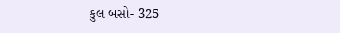કુલ બસો- 325